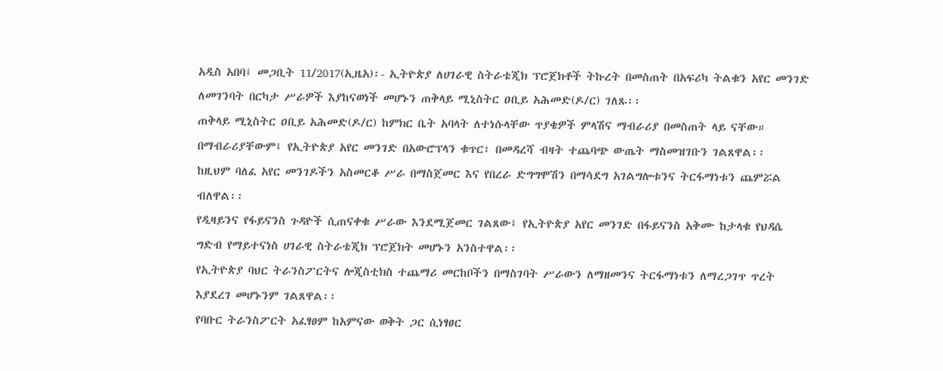አዲስ አበባ፤ መጋቢት 11/2017(ኢዜአ)፡- ኢትዮጵያ ለሀገራዊ ስትራቴጂክ ፕሮጀክቶች ትኩረት በመስጠት በአፍሪካ ትልቁን አየር መንገድ ለመገንባት በርካታ ሥራዎች እያከናወነች መሆኑን ጠቅላይ ሚኒስትር ዐቢይ አሕመድ(ዶ/ር) ገለጹ፡፡
ጠቅላይ ሚኒስትር ዐቢይ አሕመድ(ዶ/ር) ከምክር ቤት አባላት ለተነሱላቸው ጥያቄዎች ምላሽና ማብራሪያ በመስጠት ላይ ናቸው።
በማብራሪያቸውም፤ የኢትዮጵያ አየር መንገድ በአውሮፕላን ቁጥር፣ በመዳረሻ ብዛት ተጨባጭ ውጤት ማስመዝገቡን ገልጸዋል፡፡
ከዚህም ባለፈ አየር መንገዶችን አስመርቆ ሥራ በማስጀመር እና የበረራ ድግግሞሽን በማሳደግ አገልግሎቱንና ትርፋማነቱን ጨምሯል ብለዋል፡፡
የዲዛይንና የፋይናንስ ጉዳዮች ሲጠናቀቁ ሥራው እንደሚጀመር ገልጸው፤ የኢትዮጵያ አየር መንገድ በፋይናንስ አቅሙ ከታላቁ የህዳሴ ግድብ የማይተናነስ ሀገራዊ ስትራቴጂክ ፕሮጀክት መሆኑን አንስተዋል፡፡
የኢትዮጵያ ባህር ትራንስፖርትና ሎጂስቲክስ ተጨማሪ መርከቦችን በማስገባት ሥራውን ለማዘመንና ትርፋማነቱን ለማረጋገጥ ጥረት እያደረገ መሆኑንም ገልጸዋል፡፡
የባቡር ትራንስፖርት አፈፃፀም ከአምናው ወቅት ጋር ሲነፃፀር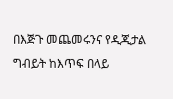በእጅጉ መጨመሩንና የዲጂታል ግብይት ከእጥፍ በላይ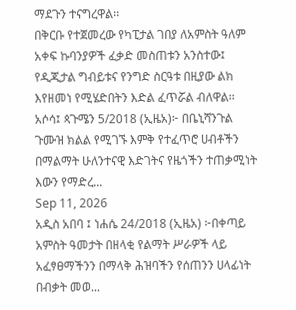ማደጉን ተናግረዋል፡፡
በቅርቡ የተጀመረው የካፒታል ገበያ ለአምስት ዓለም አቀፍ ኩባንያዎች ፈቃድ መስጠቱን አንስተው፤ የዲጂታል ግብይቱና የንግድ ስርዓቱ በዚያው ልክ እየዘመነ የሚሄድበትን እድል ፈጥሯል ብለዋል፡፡
አሶሳ፤ ጳጉሜን 5/2018 (ኢዜአ)፦ በቤኒሻንጉል ጉሙዝ ክልል የሚገኙ እምቅ የተፈጥሮ ሀብቶችን በማልማት ሁለንተናዊ እድገትና የዜጎችን ተጠቃሚነት እውን የማድረ...
Sep 11, 2026
አዲስ አበባ ፤ ነሐሴ 24/2018 (ኢዜአ) ፦በቀጣይ አምስት ዓመታት በዘላቂ የልማት ሥራዎች ላይ አፈፃፀማችንን በማላቅ ሕዝባችን የሰጠንን ሀላፊነት በብቃት መወ...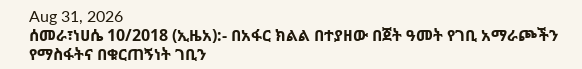Aug 31, 2026
ሰመራ፣ነሀሴ 10/2018 (ኢዜአ):- በአፋር ክልል በተያዘው በጀት ዓመት የገቢ አማራጮችን የማስፋትና በቁርጠኝነት ገቢን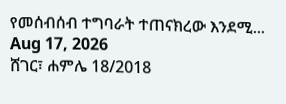የመሰብሰብ ተግባራት ተጠናክረው እንደሚ...
Aug 17, 2026
ሸገር፣ ሐምሌ 18/2018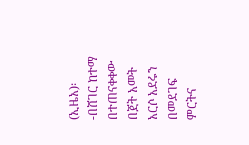(ኢዜአ)፡-በሸገር ከተማ በተጠናቀቀው በጀት አመት አርሶ አደሩን በመደገፍ ምርትና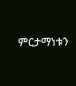ምርታማነቱን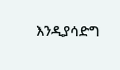እንዲያሳድግ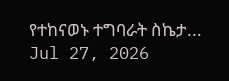የተከናወኑ ተግባራት ስኬታ...
Jul 27, 2026